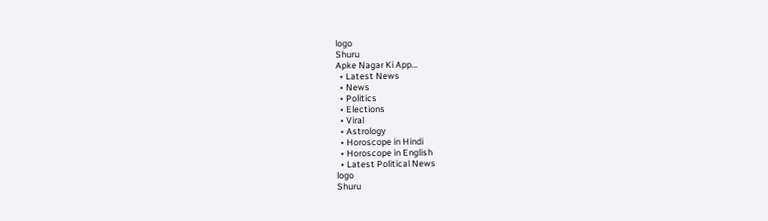logo
Shuru
Apke Nagar Ki App…
  • Latest News
  • News
  • Politics
  • Elections
  • Viral
  • Astrology
  • Horoscope in Hindi
  • Horoscope in English
  • Latest Political News
logo
Shuru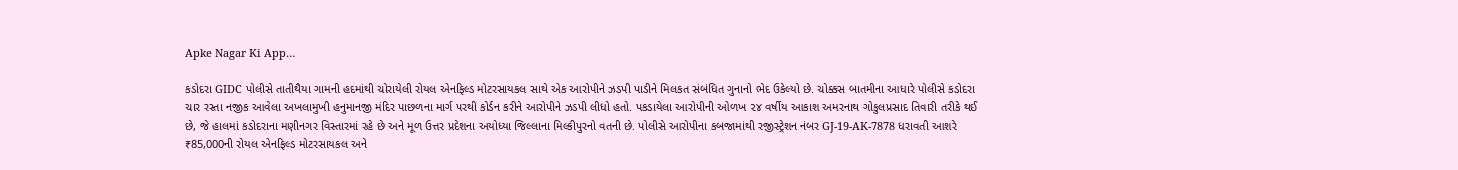Apke Nagar Ki App…

કડોદરા GIDC પોલીસે તાતીથૈયા ગામની હદમાંથી ચોરાયેલી રોયલ એનફિલ્ડ મોટરસાયકલ સાથે એક આરોપીને ઝડપી પાડીને મિલકત સંબંધિત ગુનાનો ભેદ ઉકેલ્યો છે. ચોક્કસ બાતમીના આધારે પોલીસે કડોદરા ચાર રસ્તા નજીક આવેલા અખલામુખી હનુમાનજી મંદિર પાછળના માર્ગ પરથી કોર્ડન કરીને આરોપીને ઝડપી લીધો હતો. પકડાયેલા આરોપીની ઓળખ ૨૪ વર્ષીય આકાશ અમરનાથ ગોકુલપ્રસાદ તિવારી તરીકે થઈ છે, જે હાલમાં કડોદરાના મણીનગર વિસ્તારમાં રહે છે અને મૂળ ઉત્તર પ્રદેશના અયોધ્યા જિલ્લાના મિલ્કીપુરનો વતની છે. પોલીસે આરોપીના કબજામાંથી રજીસ્ટ્રેશન નંબર GJ-19-AK-7878 ધરાવતી આશરે ₹85,000ની રોયલ એનફિલ્ડ મોટરસાયકલ અને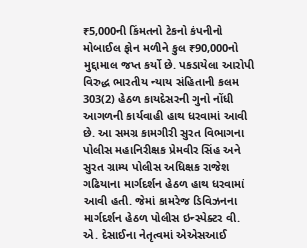₹5,000ની કિંમતનો ટેકનો કંપનીનો મોબાઈલ ફોન મળીને કુલ ₹90,000નો મુદ્દામાલ જપ્ત કર્યો છે. પકડાયેલા આરોપી વિરુદ્ધ ભારતીય ન્યાય સંહિતાની કલમ 303(2) હેઠળ કાયદેસરની ગુનો નોંધી આગળની કાર્યવાહી હાથ ધરવામાં આવી છે. આ સમગ્ર કામગીરી સુરત વિભાગના પોલીસ મહાનિરીક્ષક પ્રેમવીર સિંહ અને સુરત ગ્રામ્ય પોલીસ અધિક્ષક રાજેશ ગઢિયાના માર્ગદર્શન હેઠળ હાથ ધરવામાં આવી હતી. જેમાં કામરેજ ડિવિઝનના માર્ગદર્શન હેઠળ પોલીસ ઇન્સ્પેક્ટર વી. એ. દેસાઈના નેતૃત્વમાં એએસઆઈ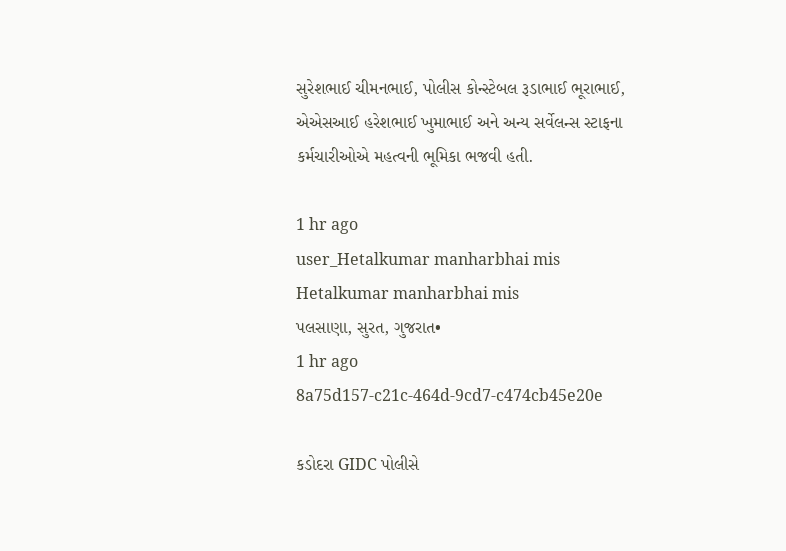સુરેશભાઈ ચીમનભાઈ, પોલીસ કોન્સ્ટેબલ રૂડાભાઈ ભૂરાભાઈ, એએસઆઈ હરેશભાઈ ખુમાભાઈ અને અન્ય સર્વેલન્સ સ્ટાફના કર્મચારીઓએ મહત્વની ભૂમિકા ભજવી હતી.

1 hr ago
user_Hetalkumar manharbhai mis
Hetalkumar manharbhai mis
પલસાણા, સુરત, ગુજરાત•
1 hr ago
8a75d157-c21c-464d-9cd7-c474cb45e20e

કડોદરા GIDC પોલીસે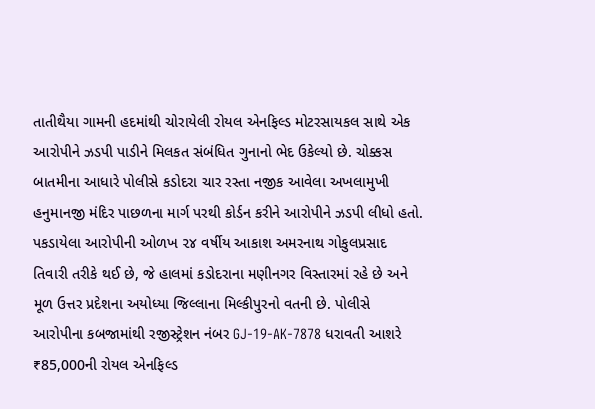તાતીથૈયા ગામની હદમાંથી ચોરાયેલી રોયલ એનફિલ્ડ મોટરસાયકલ સાથે એક આરોપીને ઝડપી પાડીને મિલકત સંબંધિત ગુનાનો ભેદ ઉકેલ્યો છે. ચોક્કસ બાતમીના આધારે પોલીસે કડોદરા ચાર રસ્તા નજીક આવેલા અખલામુખી હનુમાનજી મંદિર પાછળના માર્ગ પરથી કોર્ડન કરીને આરોપીને ઝડપી લીધો હતો. પકડાયેલા આરોપીની ઓળખ ૨૪ વર્ષીય આકાશ અમરનાથ ગોકુલપ્રસાદ તિવારી તરીકે થઈ છે, જે હાલમાં કડોદરાના મણીનગર વિસ્તારમાં રહે છે અને મૂળ ઉત્તર પ્રદેશના અયોધ્યા જિલ્લાના મિલ્કીપુરનો વતની છે. પોલીસે આરોપીના કબજામાંથી રજીસ્ટ્રેશન નંબર GJ-19-AK-7878 ધરાવતી આશરે ₹85,000ની રોયલ એનફિલ્ડ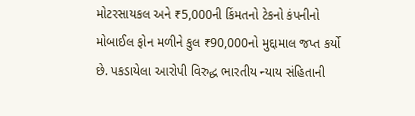મોટરસાયકલ અને ₹5,000ની કિંમતનો ટેકનો કંપનીનો મોબાઈલ ફોન મળીને કુલ ₹90,000નો મુદ્દામાલ જપ્ત કર્યો છે. પકડાયેલા આરોપી વિરુદ્ધ ભારતીય ન્યાય સંહિતાની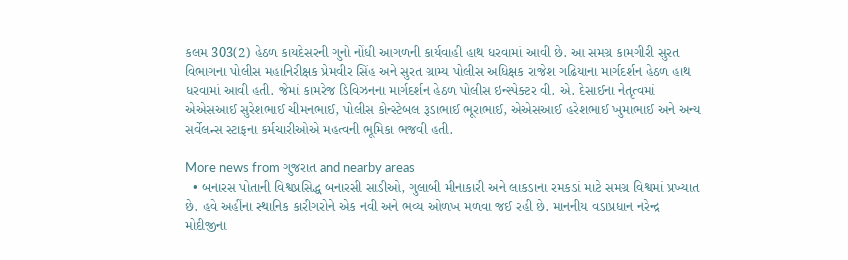કલમ 303(2) હેઠળ કાયદેસરની ગુનો નોંધી આગળની કાર્યવાહી હાથ ધરવામાં આવી છે. આ સમગ્ર કામગીરી સુરત વિભાગના પોલીસ મહાનિરીક્ષક પ્રેમવીર સિંહ અને સુરત ગ્રામ્ય પોલીસ અધિક્ષક રાજેશ ગઢિયાના માર્ગદર્શન હેઠળ હાથ ધરવામાં આવી હતી. જેમાં કામરેજ ડિવિઝનના માર્ગદર્શન હેઠળ પોલીસ ઇન્સ્પેક્ટર વી. એ. દેસાઈના નેતૃત્વમાં એએસઆઈ સુરેશભાઈ ચીમનભાઈ, પોલીસ કોન્સ્ટેબલ રૂડાભાઈ ભૂરાભાઈ, એએસઆઈ હરેશભાઈ ખુમાભાઈ અને અન્ય સર્વેલન્સ સ્ટાફના કર્મચારીઓએ મહત્વની ભૂમિકા ભજવી હતી.

More news from ગુજરાત and nearby areas
  • બનારસ પોતાની વિશ્વપ્રસિદ્ધ બનારસી સાડીઓ, ગુલાબી મીનાકારી અને લાકડાના રમકડાં માટે સમગ્ર વિશ્વમાં પ્રખ્યાત છે. હવે અહીંના સ્થાનિક કારીગરોને એક નવી અને ભવ્ય ઓળખ મળવા જઈ રહી છે. માનનીય વડાપ્રધાન નરેન્દ્ર મોદીજીના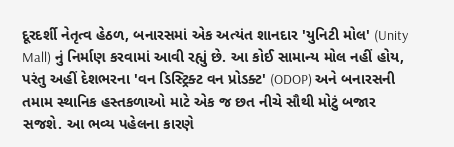દૂરદર્શી નેતૃત્વ હેઠળ, બનારસમાં એક અત્યંત શાનદાર 'યુનિટી મોલ' (Unity Mall) નું નિર્માણ કરવામાં આવી રહ્યું છે. આ કોઈ સામાન્ય મોલ નહીં હોય, પરંતુ અહીં દેશભરના 'વન ડિસ્ટ્રિક્ટ વન પ્રોડક્ટ' (ODOP) અને બનારસની તમામ સ્થાનિક હસ્તકળાઓ માટે એક જ છત નીચે સૌથી મોટું બજાર સજશે. આ ભવ્ય પહેલના કારણે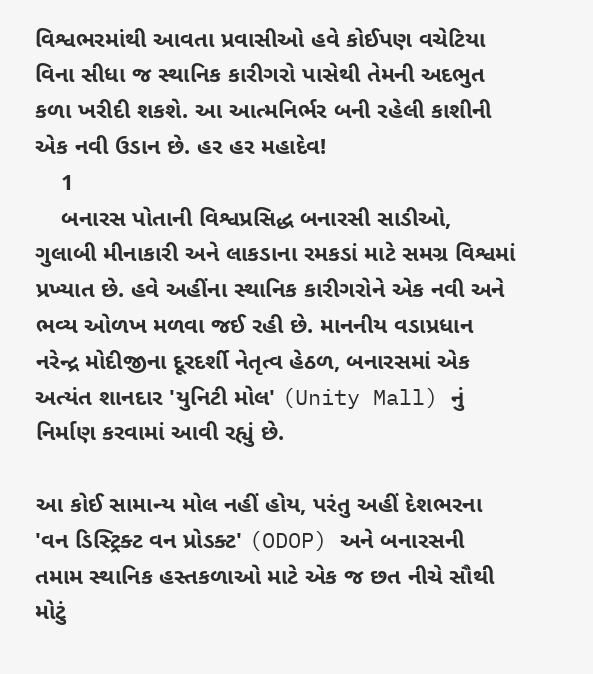વિશ્વભરમાંથી આવતા પ્રવાસીઓ હવે કોઈપણ વચેટિયા વિના સીધા જ સ્થાનિક કારીગરો પાસેથી તેમની અદભુત કળા ખરીદી શકશે. આ આત્મનિર્ભર બની રહેલી કાશીની એક નવી ઉડાન છે. હર હર મહાદેવ!
    1
    બનારસ પોતાની વિશ્વપ્રસિદ્ધ બનારસી સાડીઓ, ગુલાબી મીનાકારી અને લાકડાના રમકડાં માટે સમગ્ર વિશ્વમાં પ્રખ્યાત છે. હવે અહીંના સ્થાનિક કારીગરોને એક નવી અને ભવ્ય ઓળખ મળવા જઈ રહી છે. માનનીય વડાપ્રધાન નરેન્દ્ર મોદીજીના દૂરદર્શી નેતૃત્વ હેઠળ, બનારસમાં એક અત્યંત શાનદાર 'યુનિટી મોલ' (Unity Mall) નું નિર્માણ કરવામાં આવી રહ્યું છે.

આ કોઈ સામાન્ય મોલ નહીં હોય, પરંતુ અહીં દેશભરના 'વન ડિસ્ટ્રિક્ટ વન પ્રોડક્ટ' (ODOP) અને બનારસની તમામ સ્થાનિક હસ્તકળાઓ માટે એક જ છત નીચે સૌથી મોટું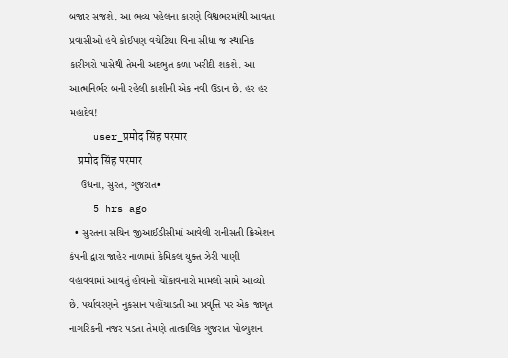બજાર સજશે. આ ભવ્ય પહેલના કારણે વિશ્વભરમાંથી આવતા પ્રવાસીઓ હવે કોઈપણ વચેટિયા વિના સીધા જ સ્થાનિક કારીગરો પાસેથી તેમની અદભુત કળા ખરીદી શકશે. આ આત્મનિર્ભર બની રહેલી કાશીની એક નવી ઉડાન છે. હર હર મહાદેવ!
    user_प्रमोद सिंह परमार
    प्रमोद सिंह परमार
    ઉધના, સુરત, ગુજરાત•
    5 hrs ago
  • સુરતના સચિન જીઆઈડીસીમાં આવેલી રાનીસતી ક્રિએશન કંપની દ્વારા જાહેર નાળામાં કેમિકલ યુક્ત ઝેરી પાણી વહાવવામાં આવતું હોવાનો ચોંકાવનારો મામલો સામે આવ્યો છે. પર્યાવરણને નુકસાન પહોંચાડતી આ પ્રવૃત્તિ પર એક જાગૃત નાગરિકની નજર પડતા તેમણે તાત્કાલિક ગુજરાત પોલ્યુશન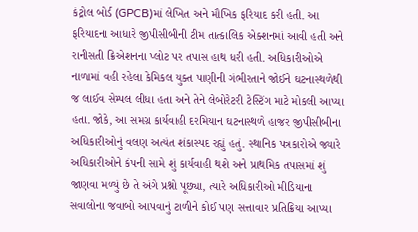કંટ્રોલ બોર્ડ (GPCB)માં લેખિત અને મૌખિક ફરિયાદ કરી હતી. આ ફરિયાદના આધારે જીપીસીબીની ટીમ તાત્કાલિક એક્શનમાં આવી હતી અને રાનીસતી ક્રિએશનના પ્લોટ પર તપાસ હાથ ધરી હતી. અધિકારીઓએ નાળામાં વહી રહેલા કેમિકલ યુક્ત પાણીની ગંભીરતાને જોઈને ઘટનાસ્થળેથી જ લાઈવ સેમ્પલ લીધા હતા અને તેને લેબોરેટરી ટેસ્ટિંગ માટે મોકલી આપ્યા હતા. જોકે, આ સમગ્ર કાર્યવાહી દરમિયાન ઘટનાસ્થળે હાજર જીપીસીબીના અધિકારીઓનું વલણ અત્યંત શંકાસ્પદ રહ્યું હતું. સ્થાનિક પત્રકારોએ જ્યારે અધિકારીઓને કંપની સામે શું કાર્યવાહી થશે અને પ્રાથમિક તપાસમાં શું જાણવા મળ્યું છે તે અંગે પ્રશ્નો પૂછ્યા, ત્યારે અધિકારીઓ મીડિયાના સવાલોના જવાબો આપવાનું ટાળીને કોઈ પણ સત્તાવાર પ્રતિક્રિયા આપ્યા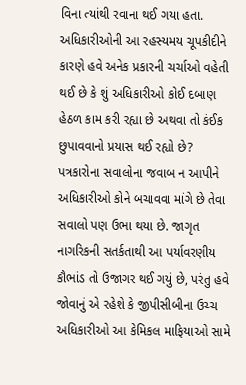વિના ત્યાંથી રવાના થઈ ગયા હતા. અધિકારીઓની આ રહસ્યમય ચૂપકીદીને કારણે હવે અનેક પ્રકારની ચર્ચાઓ વહેતી થઈ છે કે શું અધિકારીઓ કોઈ દબાણ હેઠળ કામ કરી રહ્યા છે અથવા તો કંઈક છુપાવવાનો પ્રયાસ થઈ રહ્યો છે? પત્રકારોના સવાલોના જવાબ ન આપીને અધિકારીઓ કોને બચાવવા માંગે છે તેવા સવાલો પણ ઉભા થયા છે. જાગૃત નાગરિકની સતર્કતાથી આ પર્યાવરણીય કૌભાંડ તો ઉજાગર થઈ ગયું છે, પરંતુ હવે જોવાનું એ રહેશે કે જીપીસીબીના ઉચ્ચ અધિકારીઓ આ કેમિકલ માફિયાઓ સામે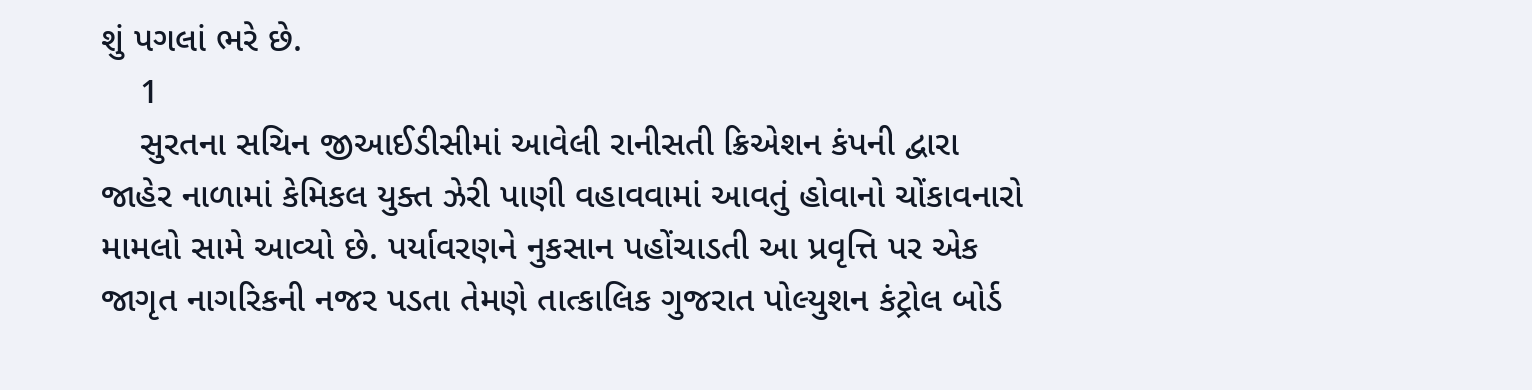શું પગલાં ભરે છે.
    1
    સુરતના સચિન જીઆઈડીસીમાં આવેલી રાનીસતી ક્રિએશન કંપની દ્વારા જાહેર નાળામાં કેમિકલ યુક્ત ઝેરી પાણી વહાવવામાં આવતું હોવાનો ચોંકાવનારો મામલો સામે આવ્યો છે. પર્યાવરણને નુકસાન પહોંચાડતી આ પ્રવૃત્તિ પર એક જાગૃત નાગરિકની નજર પડતા તેમણે તાત્કાલિક ગુજરાત પોલ્યુશન કંટ્રોલ બોર્ડ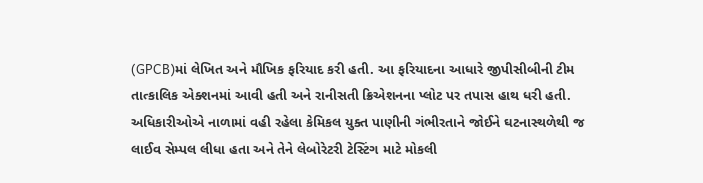(GPCB)માં લેખિત અને મૌખિક ફરિયાદ કરી હતી. આ ફરિયાદના આધારે જીપીસીબીની ટીમ તાત્કાલિક એક્શનમાં આવી હતી અને રાનીસતી ક્રિએશનના પ્લોટ પર તપાસ હાથ ધરી હતી. અધિકારીઓએ નાળામાં વહી રહેલા કેમિકલ યુક્ત પાણીની ગંભીરતાને જોઈને ઘટનાસ્થળેથી જ લાઈવ સેમ્પલ લીધા હતા અને તેને લેબોરેટરી ટેસ્ટિંગ માટે મોકલી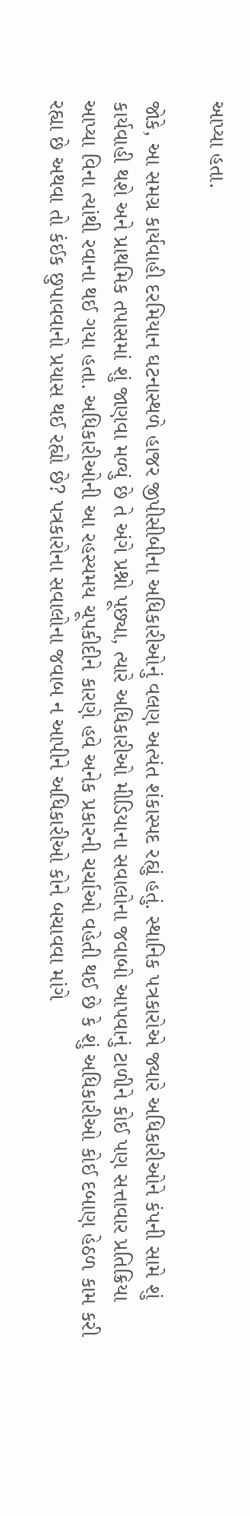આપ્યા હતા.

જોકે, આ સમગ્ર કાર્યવાહી દરમિયાન ઘટનાસ્થળે હાજર જીપીસીબીના અધિકારીઓનું વલણ અત્યંત શંકાસ્પદ રહ્યું હતું. સ્થાનિક પત્રકારોએ જ્યારે અધિકારીઓને કંપની સામે શું કાર્યવાહી થશે અને પ્રાથમિક તપાસમાં શું જાણવા મળ્યું છે તે અંગે પ્રશ્નો પૂછ્યા, ત્યારે અધિકારીઓ મીડિયાના સવાલોના જવાબો આપવાનું ટાળીને કોઈ પણ સત્તાવાર પ્રતિક્રિયા આપ્યા વિના ત્યાંથી રવાના થઈ ગયા હતા. અધિકારીઓની આ રહસ્યમય ચૂપકીદીને કારણે હવે અનેક પ્રકારની ચર્ચાઓ વહેતી થઈ છે કે શું અધિકારીઓ કોઈ દબાણ હેઠળ કામ કરી રહ્યા છે અથવા તો કંઈક છુપાવવાનો પ્રયાસ થઈ રહ્યો છે? પત્રકારોના સવાલોના જવાબ ન આપીને અધિકારીઓ કોને બચાવવા માંગે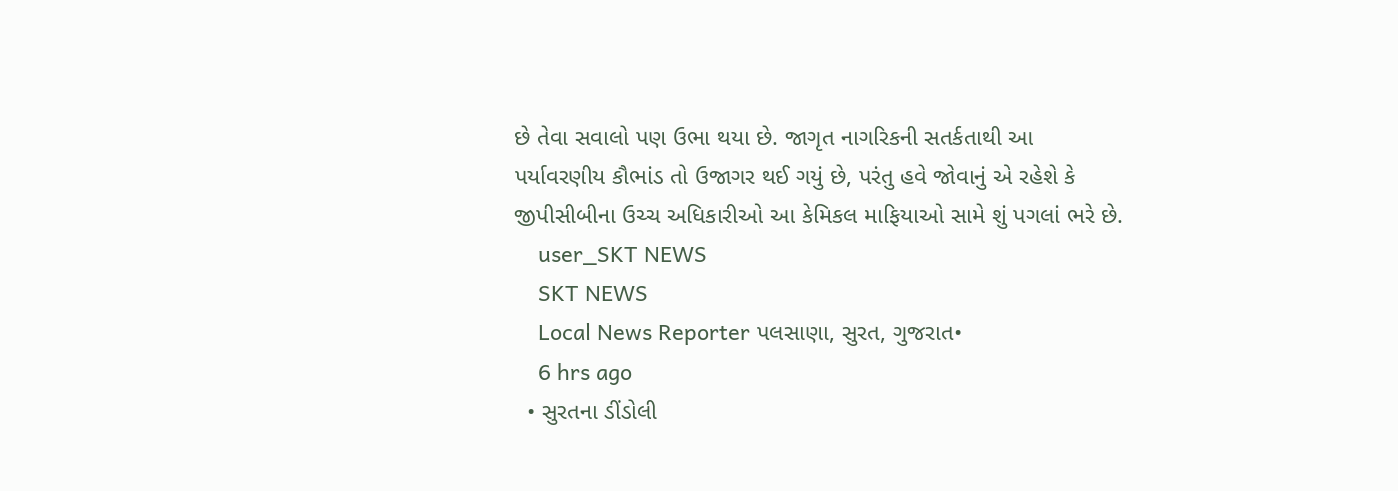છે તેવા સવાલો પણ ઉભા થયા છે. જાગૃત નાગરિકની સતર્કતાથી આ પર્યાવરણીય કૌભાંડ તો ઉજાગર થઈ ગયું છે, પરંતુ હવે જોવાનું એ રહેશે કે જીપીસીબીના ઉચ્ચ અધિકારીઓ આ કેમિકલ માફિયાઓ સામે શું પગલાં ભરે છે.
    user_SKT NEWS
    SKT NEWS
    Local News Reporter પલસાણા, સુરત, ગુજરાત•
    6 hrs ago
  • સુરતના ડીંડોલી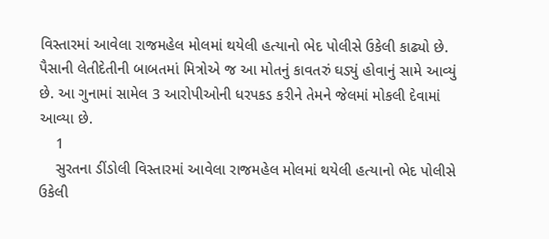વિસ્તારમાં આવેલા રાજમહેલ મોલમાં થયેલી હત્યાનો ભેદ પોલીસે ઉકેલી કાઢ્યો છે. પૈસાની લેતીદેતીની બાબતમાં મિત્રોએ જ આ મોતનું કાવતરું ઘડ્યું હોવાનું સામે આવ્યું છે. આ ગુનામાં સામેલ 3 આરોપીઓની ધરપકડ કરીને તેમને જેલમાં મોકલી દેવામાં આવ્યા છે.
    1
    સુરતના ડીંડોલી વિસ્તારમાં આવેલા રાજમહેલ મોલમાં થયેલી હત્યાનો ભેદ પોલીસે ઉકેલી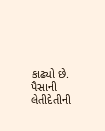કાઢ્યો છે. પૈસાની લેતીદેતીની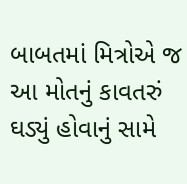બાબતમાં મિત્રોએ જ આ મોતનું કાવતરું ઘડ્યું હોવાનું સામે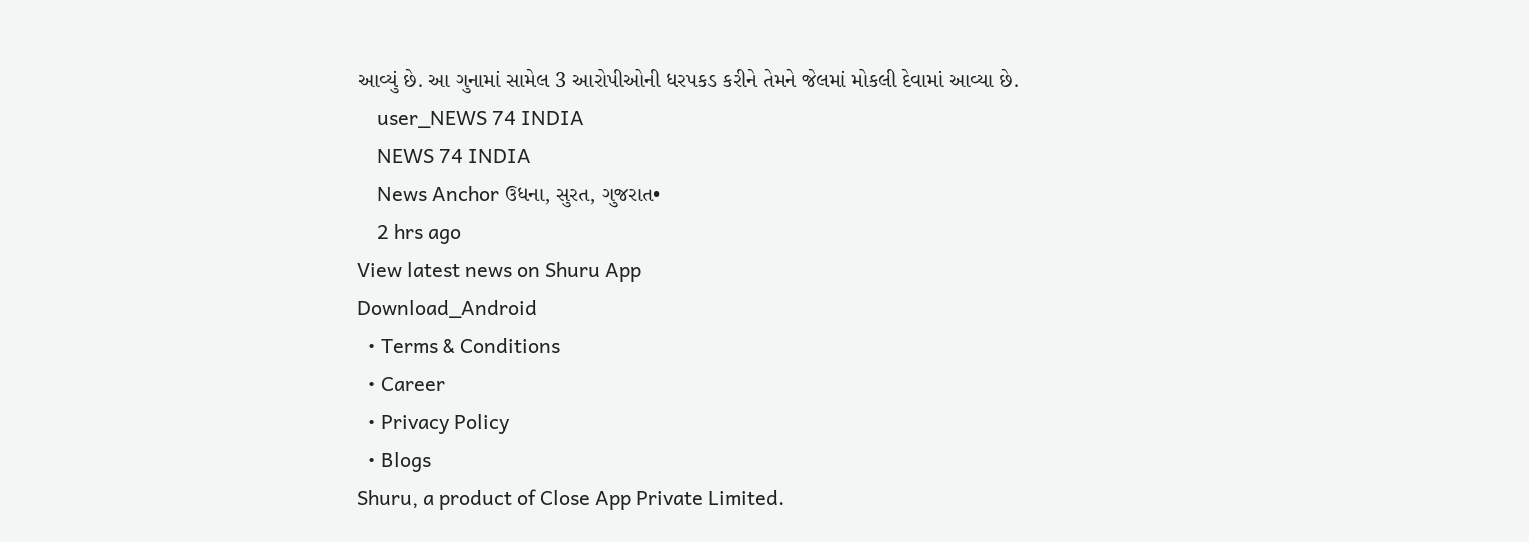આવ્યું છે. આ ગુનામાં સામેલ 3 આરોપીઓની ધરપકડ કરીને તેમને જેલમાં મોકલી દેવામાં આવ્યા છે.
    user_NEWS 74 INDIA
    NEWS 74 INDIA
    News Anchor ઉધના, સુરત, ગુજરાત•
    2 hrs ago
View latest news on Shuru App
Download_Android
  • Terms & Conditions
  • Career
  • Privacy Policy
  • Blogs
Shuru, a product of Close App Private Limited.